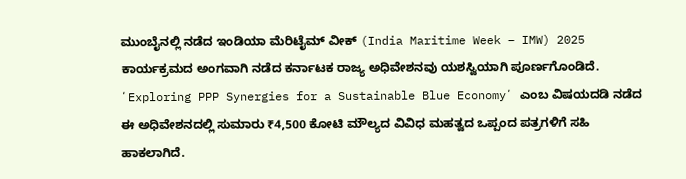ಮುಂಬೈನಲ್ಲಿ ನಡೆದ ಇಂಡಿಯಾ ಮೆರಿಟೈಮ್ ವೀಕ್ (India Maritime Week – IMW) 2025 ಕಾರ್ಯಕ್ರಮದ ಅಂಗವಾಗಿ ನಡೆದ ಕರ್ನಾಟಕ ರಾಜ್ಯ ಅಧಿವೇಶನವು ಯಶಸ್ವಿಯಾಗಿ ಪೂರ್ಣಗೊಂಡಿದೆ. ʼExploring PPP Synergies for a Sustainable Blue Economyʼ ಎಂಬ ವಿಷಯದಡಿ ನಡೆದ ಈ ಅಧಿವೇಶನದಲ್ಲಿ ಸುಮಾರು ₹4,500 ಕೋಟಿ ಮೌಲ್ಯದ ವಿವಿಧ ಮಹತ್ವದ ಒಪ್ಪಂದ ಪತ್ರಗಳಿಗೆ ಸಹಿ ಹಾಕಲಾಗಿದೆ.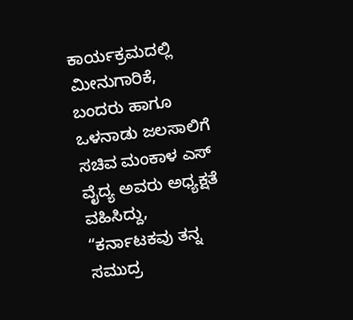ಕಾರ್ಯಕ್ರಮದಲ್ಲಿ ಮೀನುಗಾರಿಕೆ, ಬಂದರು ಹಾಗೂ ಒಳನಾಡು ಜಲಸಾಲಿಗೆ ಸಚಿವ ಮಂಕಾಳ ಎಸ್ ವೈದ್ಯ ಅವರು ಅಧ್ಯಕ್ಷತೆ ವಹಿಸಿದ್ದು, “ಕರ್ನಾಟಕವು ತನ್ನ ಸಮುದ್ರ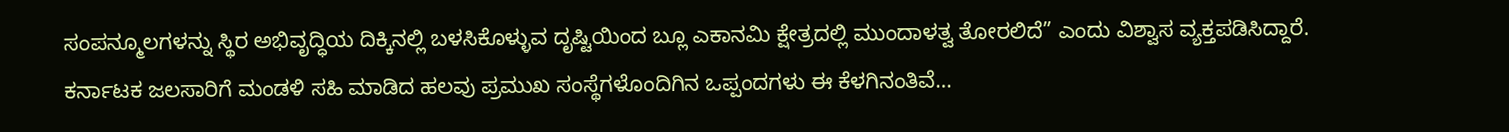ಸಂಪನ್ಮೂಲಗಳನ್ನು ಸ್ಥಿರ ಅಭಿವೃದ್ಧಿಯ ದಿಕ್ಕಿನಲ್ಲಿ ಬಳಸಿಕೊಳ್ಳುವ ದೃಷ್ಟಿಯಿಂದ ಬ್ಲೂ ಎಕಾನಮಿ ಕ್ಷೇತ್ರದಲ್ಲಿ ಮುಂದಾಳತ್ವ ತೋರಲಿದೆ” ಎಂದು ವಿಶ್ವಾಸ ವ್ಯಕ್ತಪಡಿಸಿದ್ದಾರೆ.
ಕರ್ನಾಟಕ ಜಲಸಾರಿಗೆ ಮಂಡಳಿ ಸಹಿ ಮಾಡಿದ ಹಲವು ಪ್ರಮುಖ ಸಂಸ್ಥೆಗಳೊಂದಿಗಿನ ಒಪ್ಪಂದಗಳು ಈ ಕೆಳಗಿನಂತಿವೆ…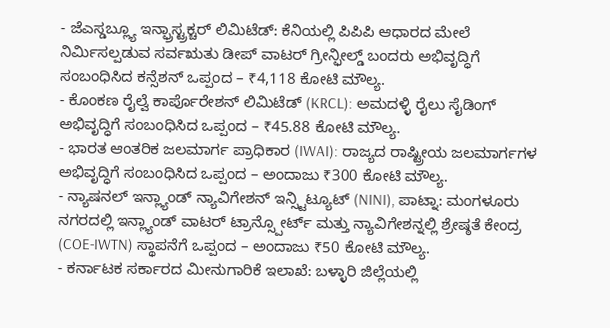- ಜೆಎಸ್ಡಬ್ಲ್ಯೂ ಇನ್ಫ್ರಾಸ್ಟ್ರಕ್ಚರ್ ಲಿಮಿಟೆಡ್: ಕೆನಿಯಲ್ಲಿ ಪಿಪಿಪಿ ಆಧಾರದ ಮೇಲೆ ನಿರ್ಮಿಸಲ್ಪಡುವ ಸರ್ವಋತು ಡೀಪ್ ವಾಟರ್ ಗ್ರೀನ್ಫೀಲ್ಡ್ ಬಂದರು ಅಭಿವೃದ್ಧಿಗೆ ಸಂಬಂಧಿಸಿದ ಕನ್ಸೆಶನ್ ಒಪ್ಪಂದ – ₹4,118 ಕೋಟಿ ಮೌಲ್ಯ.
- ಕೊಂಕಣ ರೈಲ್ವೆ ಕಾರ್ಪೊರೇಶನ್ ಲಿಮಿಟೆಡ್ (KRCL): ಅಮದಳ್ಳಿ ರೈಲು ಸೈಡಿಂಗ್ ಅಭಿವೃದ್ಧಿಗೆ ಸಂಬಂಧಿಸಿದ ಒಪ್ಪಂದ – ₹45.88 ಕೋಟಿ ಮೌಲ್ಯ.
- ಭಾರತ ಆಂತರಿಕ ಜಲಮಾರ್ಗ ಪ್ರಾಧಿಕಾರ (IWAI): ರಾಜ್ಯದ ರಾಷ್ಟ್ರೀಯ ಜಲಮಾರ್ಗಗಳ ಅಭಿವೃದ್ಧಿಗೆ ಸಂಬಂಧಿಸಿದ ಒಪ್ಪಂದ – ಅಂದಾಜು ₹300 ಕೋಟಿ ಮೌಲ್ಯ.
- ನ್ಯಾಷನಲ್ ಇನ್ಲ್ಯಾಂಡ್ ನ್ಯಾವಿಗೇಶನ್ ಇನ್ಸ್ಟಿಟ್ಯೂಟ್ (NINI), ಪಾಟ್ನಾ: ಮಂಗಳೂರು ನಗರದಲ್ಲಿ ಇನ್ಲ್ಯಾಂಡ್ ವಾಟರ್ ಟ್ರಾನ್ಸ್ಪೋರ್ಟ್ ಮತ್ತು ನ್ಯಾವಿಗೇಶನ್ನಲ್ಲಿ ಶ್ರೇಷ್ಠತೆ ಕೇಂದ್ರ (COE-IWTN) ಸ್ಥಾಪನೆಗೆ ಒಪ್ಪಂದ – ಅಂದಾಜು ₹50 ಕೋಟಿ ಮೌಲ್ಯ.
- ಕರ್ನಾಟಕ ಸರ್ಕಾರದ ಮೀನುಗಾರಿಕೆ ಇಲಾಖೆ: ಬಳ್ಳಾರಿ ಜಿಲ್ಲೆಯಲ್ಲಿ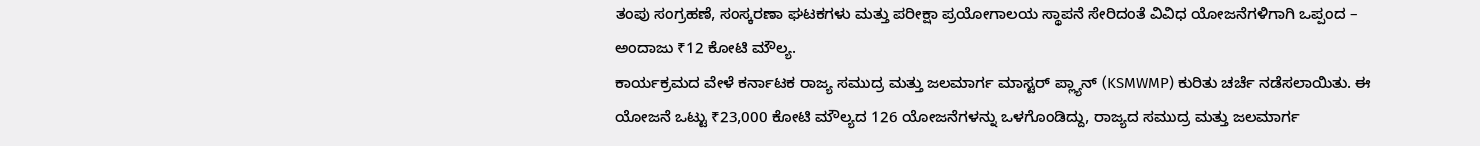ತಂಪು ಸಂಗ್ರಹಣೆ, ಸಂಸ್ಕರಣಾ ಘಟಕಗಳು ಮತ್ತು ಪರೀಕ್ಷಾ ಪ್ರಯೋಗಾಲಯ ಸ್ಥಾಪನೆ ಸೇರಿದಂತೆ ವಿವಿಧ ಯೋಜನೆಗಳಿಗಾಗಿ ಒಪ್ಪಂದ – ಅಂದಾಜು ₹12 ಕೋಟಿ ಮೌಲ್ಯ.
ಕಾರ್ಯಕ್ರಮದ ವೇಳೆ ಕರ್ನಾಟಕ ರಾಜ್ಯ ಸಮುದ್ರ ಮತ್ತು ಜಲಮಾರ್ಗ ಮಾಸ್ಟರ್ ಪ್ಲ್ಯಾನ್ (KSMWMP) ಕುರಿತು ಚರ್ಚೆ ನಡೆಸಲಾಯಿತು. ಈ ಯೋಜನೆ ಒಟ್ಟು ₹23,000 ಕೋಟಿ ಮೌಲ್ಯದ 126 ಯೋಜನೆಗಳನ್ನು ಒಳಗೊಂಡಿದ್ದು, ರಾಜ್ಯದ ಸಮುದ್ರ ಮತ್ತು ಜಲಮಾರ್ಗ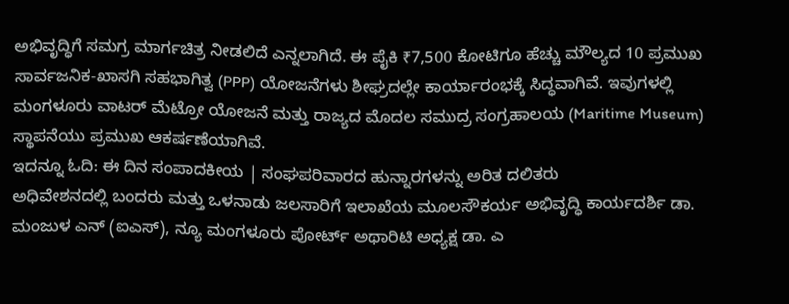ಅಭಿವೃದ್ಧಿಗೆ ಸಮಗ್ರ ಮಾರ್ಗಚಿತ್ರ ನೀಡಲಿದೆ ಎನ್ನಲಾಗಿದೆ. ಈ ಪೈಕಿ ₹7,500 ಕೋಟಿಗೂ ಹೆಚ್ಚು ಮೌಲ್ಯದ 10 ಪ್ರಮುಖ ಸಾರ್ವಜನಿಕ-ಖಾಸಗಿ ಸಹಭಾಗಿತ್ವ (PPP) ಯೋಜನೆಗಳು ಶೀಘ್ರದಲ್ಲೇ ಕಾರ್ಯಾರಂಭಕ್ಕೆ ಸಿದ್ಧವಾಗಿವೆ. ಇವುಗಳಲ್ಲಿ ಮಂಗಳೂರು ವಾಟರ್ ಮೆಟ್ರೋ ಯೋಜನೆ ಮತ್ತು ರಾಜ್ಯದ ಮೊದಲ ಸಮುದ್ರ ಸಂಗ್ರಹಾಲಯ (Maritime Museum) ಸ್ಥಾಪನೆಯು ಪ್ರಮುಖ ಆಕರ್ಷಣೆಯಾಗಿವೆ.
ಇದನ್ನೂ ಓದಿ: ಈ ದಿನ ಸಂಪಾದಕೀಯ | ಸಂಘಪರಿವಾರದ ಹುನ್ನಾರಗಳನ್ನು ಅರಿತ ದಲಿತರು
ಅಧಿವೇಶನದಲ್ಲಿ ಬಂದರು ಮತ್ತು ಒಳನಾಡು ಜಲಸಾರಿಗೆ ಇಲಾಖೆಯ ಮೂಲಸೌಕರ್ಯ ಅಭಿವೃದ್ಧಿ ಕಾರ್ಯದರ್ಶಿ ಡಾ. ಮಂಜುಳ ಎನ್ (ಐಎಸ್), ನ್ಯೂ ಮಂಗಳೂರು ಪೋರ್ಟ್ ಅಥಾರಿಟಿ ಅಧ್ಯಕ್ಷ ಡಾ. ಎ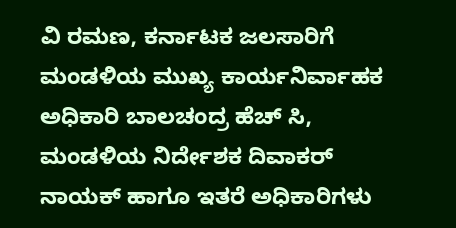ವಿ ರಮಣ, ಕರ್ನಾಟಕ ಜಲಸಾರಿಗೆ ಮಂಡಳಿಯ ಮುಖ್ಯ ಕಾರ್ಯನಿರ್ವಾಹಕ ಅಧಿಕಾರಿ ಬಾಲಚಂದ್ರ ಹೆಚ್ ಸಿ, ಮಂಡಳಿಯ ನಿರ್ದೇಶಕ ದಿವಾಕರ್ ನಾಯಕ್ ಹಾಗೂ ಇತರೆ ಅಧಿಕಾರಿಗಳು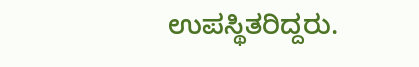ಉಪಸ್ಥಿತರಿದ್ದರು.